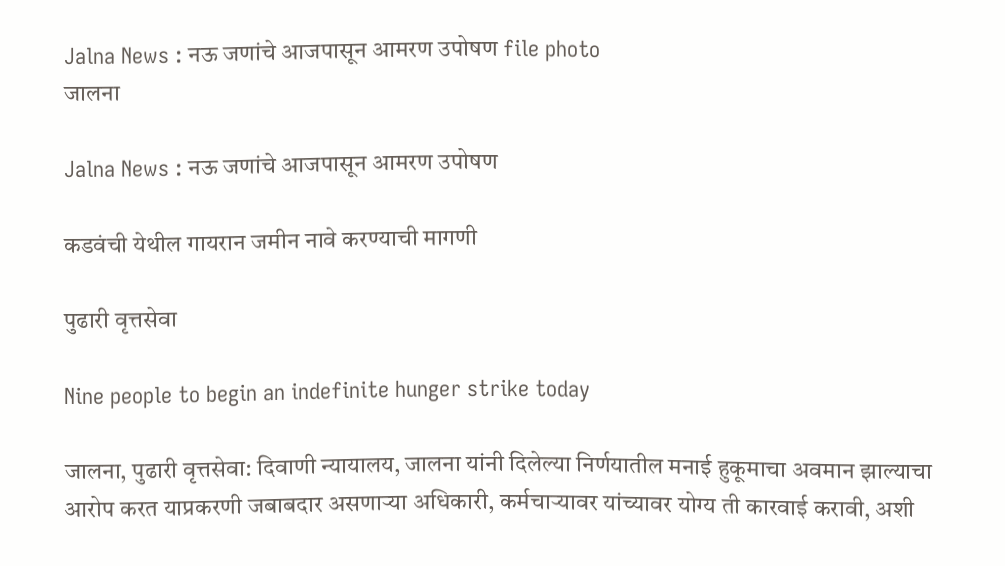Jalna News : नऊ जणांचे आजपासून आमरण उपोषण file photo
जालना

Jalna News : नऊ जणांचे आजपासून आमरण उपोषण

कडवंची येथील गायरान जमीन नावे करण्याची मागणी

पुढारी वृत्तसेवा

Nine people to begin an indefinite hunger strike today

जालना, पुढारी वृत्तसेवा: दिवाणी न्यायालय, जालना यांनी दिलेल्या निर्णयातील मनाई हुकूमाचा अवमान झाल्याचा आरोप करत याप्रकरणी जबाबदार असणाऱ्या अधिकारी, कर्मचाऱ्यावर यांच्यावर योग्य ती कारवाई करावी, अशी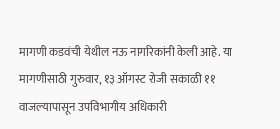मागणी कडवंची येथील नऊ नागरिकांनी केली आहे. या मागणीसाठी गुरुवार, १३ ऑगस्ट रोजी सकाळी ११ वाजल्यापासून उपविभागीय अधिकारी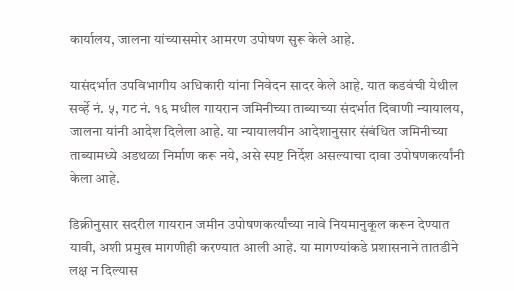कार्यालय, जालना यांच्यासमोर आमरण उपोषण सुरू केले आहे.

यासंदर्भात उपविभागीय अधिकारी यांना निवेदन सादर केले आहे. यात कडवंची येथील सर्व्हे नं. ५, गट नं. १६ मधील गायरान जमिनीच्या ताब्याच्या संदर्भात दिवाणी न्यायालय, जालना यांनी आदेश दिलेला आहे. या न्यायालयीन आदेशानुसार संबंधित जमिनीच्या ताब्यामध्ये अडथळा निर्माण करू नये, असे स्पष्ट निर्देश असल्याचा दावा उपोषणकर्त्यांनी केला आहे.

डिक्रीनुसार सदरील गायरान जमीन उपोषणकर्त्यांच्या नावे नियमानुकूल करून देण्यात यावी, अशी प्रमुख मागणीही करण्यात आली आहे. या मागण्यांकडे प्रशासनाने तातडीने लक्ष न दिल्यास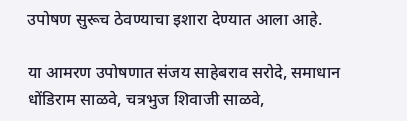उपोषण सुरूच ठेवण्याचा इशारा देण्यात आला आहे.

या आमरण उपोषणात संजय साहेबराव सरोदे, समाधान धोंडिराम साळवे, चत्रभुज शिवाजी साळवे,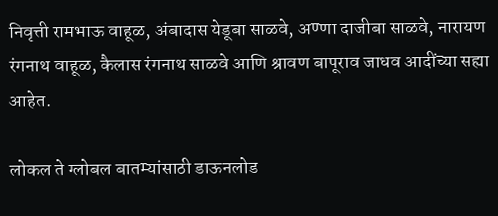निवृत्ती रामभाऊ वाहूळ, अंबादास येडूबा साळवे, अण्णा दाजीबा साळवे, नारायण रंगनाथ वाहूळ, कैलास रंगनाथ साळवे आणि श्रावण बापूराव जाधव आदींच्या सह्या आहेत.

लोकल ते ग्लोबल बातम्यांसाठी डाऊनलोड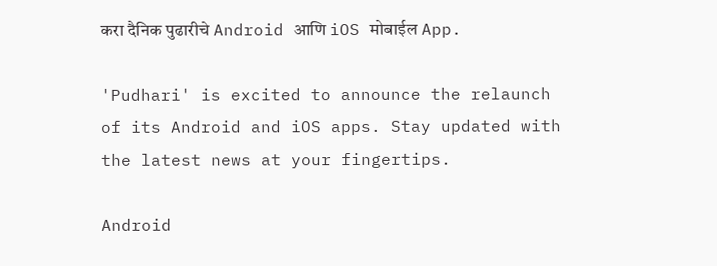करा दैनिक पुढारीचे Android आणि iOS मोबाईल App.

'Pudhari' is excited to announce the relaunch of its Android and iOS apps. Stay updated with the latest news at your fingertips.

Android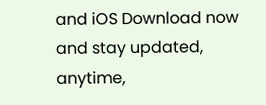and iOS Download now and stay updated, anytime,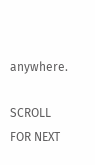anywhere.

SCROLL FOR NEXT